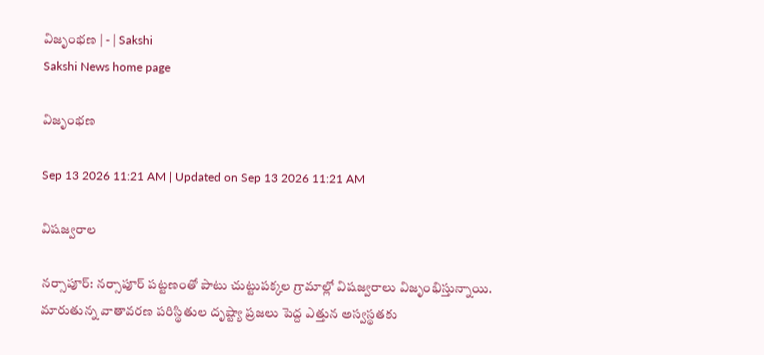విజృంభణ | - | Sakshi
Sakshi News home page

విజృంభణ

Sep 13 2026 11:21 AM | Updated on Sep 13 2026 11:21 AM

విషజ్వరాల

నర్సాపూర్‌: నర్సాపూర్‌ పట్టణంతో పాటు చుట్టుపక్కల గ్రామాల్లో విషజ్వరాలు విజృంభిస్తున్నాయి. మారుతున్న వాతావరణ పరిస్థితుల దృష్ట్యా ప్రజలు పెద్ద ఎత్తున అస్వస్థతకు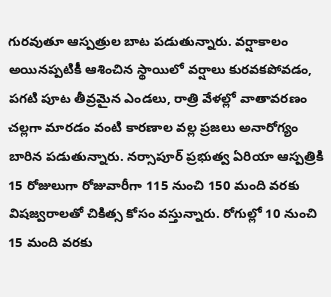గురవుతూ ఆస్పత్రుల బాట పడుతున్నారు. వర్షాకాలం అయినప్పటికీ ఆశించిన స్థాయిలో వర్షాలు కురవకపోవడం, పగటి పూట తీవ్రమైన ఎండలు, రాత్రి వేళల్లో వాతావరణం చల్లగా మారడం వంటి కారణాల వల్ల ప్రజలు అనారోగ్యం బారిన పడుతున్నారు. నర్సాపూర్‌ ప్రభుత్వ ఏరియా ఆస్పత్రికి 15 రోజులుగా రోజువారీగా 115 నుంచి 150 మంది వరకు విషజ్వరాలతో చికిత్స కోసం వస్తున్నారు. రోగుల్లో 10 నుంచి 15 మంది వరకు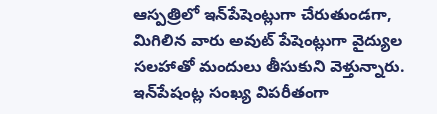ఆస్పత్రిలో ఇన్‌పేషెంట్లుగా చేరుతుండగా, మిగిలిన వారు అవుట్‌ పేషెంట్లుగా వైద్యుల సలహాతో మందులు తీసుకుని వెళ్తున్నారు. ఇన్‌పేషంట్ల సంఖ్య విపరీతంగా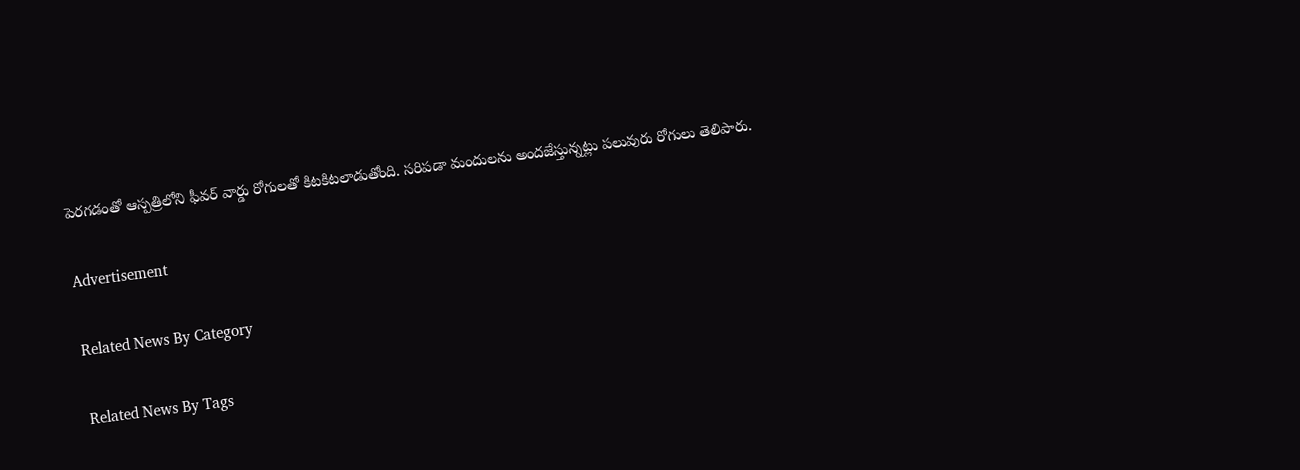పెరగడంతో ఆస్పత్రిలోని ఫీవర్‌ వార్డు రోగులతో కిటకిటలాడుతోంది. సరిపడా మందులను అందజేస్తున్నట్లు పలువురు రోగులు తెలిపారు.

Advertisement

Related News By Category

Related News By Tags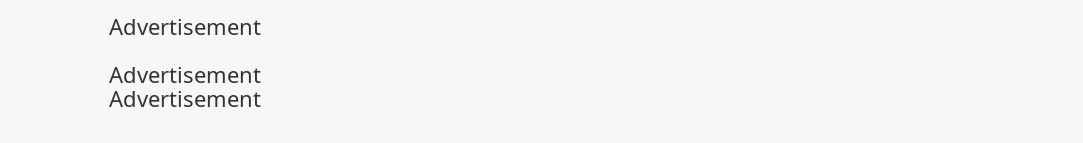Advertisement

Advertisement
Advertisement